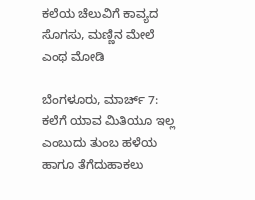ಕಲೆಯ ಚೆಲುವಿಗೆ ಕಾವ್ಯದ ಸೊಗಸು, ಮಣ್ಣಿನ ಮೇಲೆ ಎಂಥ ಮೋಡಿ

ಬೆಂಗಳೂರು, ಮಾರ್ಚ್ 7: ಕಲೆಗೆ ಯಾವ ಮಿತಿಯೂ ಇಲ್ಲ ಎಂಬುದು ತುಂಬ ಹಳೆಯ ಹಾಗೂ ತೆಗೆದುಹಾಕಲು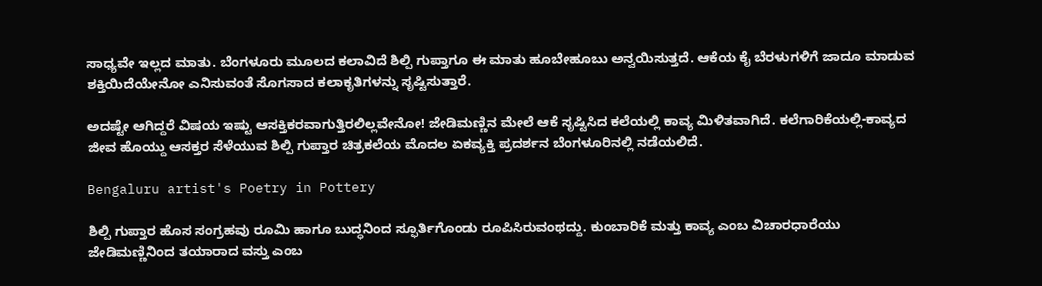ಸಾಧ್ಯವೇ ಇಲ್ಲದ ಮಾತು. ಬೆಂಗಳೂರು ಮೂಲದ ಕಲಾವಿದೆ ಶಿಲ್ಪಿ ಗುಪ್ತಾಗೂ ಈ ಮಾತು ಹೂಬೇಹೂಬು ಅನ್ವಯಿಸುತ್ತದೆ. ಆಕೆಯ ಕೈ ಬೆರಳುಗಳಿಗೆ ಜಾದೂ ಮಾಡುವ ಶಕ್ತಿಯಿದೆಯೇನೋ ಎನಿಸುವಂತೆ ಸೊಗಸಾದ ಕಲಾಕೃತಿಗಳನ್ನು ಸೃಷ್ಟಿಸುತ್ತಾರೆ.

ಅದಷ್ಟೇ ಆಗಿದ್ದರೆ ವಿಷಯ ಇಷ್ಟು ಆಸಕ್ತಿಕರವಾಗುತ್ತಿರಲಿಲ್ಲವೇನೋ! ಜೇಡಿಮಣ್ಣಿನ ಮೇಲೆ ಆಕೆ ಸೃಷ್ಟಿಸಿದ ಕಲೆಯಲ್ಲಿ ಕಾವ್ಯ ಮಿಳಿತವಾಗಿದೆ. ಕಲೆಗಾರಿಕೆಯಲ್ಲಿ-ಕಾವ್ಯದ ಜೀವ ಹೊಯ್ದು ಆಸಕ್ತರ ಸೆಳೆಯುವ ಶಿಲ್ಪಿ ಗುಪ್ತಾರ ಚಿತ್ರಕಲೆಯ ಮೊದಲ ಏಕವ್ಯಕ್ತಿ ಪ್ರದರ್ಶನ ಬೆಂಗಳೂರಿನಲ್ಲಿ ನಡೆಯಲಿದೆ.

Bengaluru artist's Poetry in Pottery

ಶಿಲ್ಪಿ ಗುಪ್ತಾರ ಹೊಸ ಸಂಗ್ರಹವು ರೂಮಿ ಹಾಗೂ ಬುದ್ಧನಿಂದ ಸ್ಫೂರ್ತಿಗೊಂಡು ರೂಪಿಸಿರುವಂಥದ್ದು. ಕುಂಬಾರಿಕೆ ಮತ್ತು ಕಾವ್ಯ ಎಂಬ ವಿಚಾರಧಾರೆಯು ಜೇಡಿಮಣ್ಣಿನಿಂದ ತಯಾರಾದ ವಸ್ತು ಎಂಬ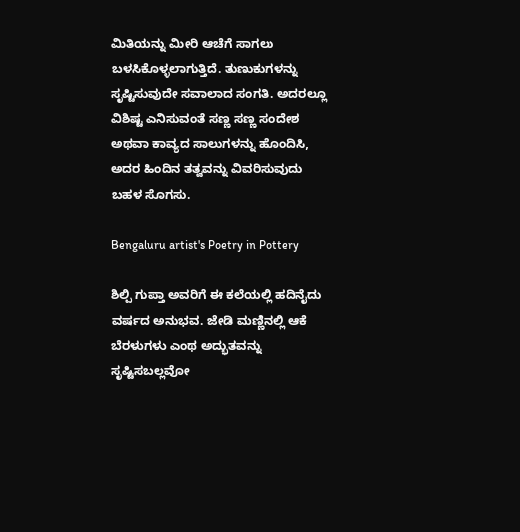ಮಿತಿಯನ್ನು ಮೀರಿ ಆಚೆಗೆ ಸಾಗಲು ಬಳಸಿಕೊಳ್ಳಲಾಗುತ್ತಿದೆ. ತುಣುಕುಗಳನ್ನು ಸೃಷ್ಟಿಸುವುದೇ ಸವಾಲಾದ ಸಂಗತಿ. ಅದರಲ್ಲೂ ವಿಶಿಷ್ಟ ಎನಿಸುವಂತೆ ಸಣ್ಣ ಸಣ್ಣ ಸಂದೇಶ ಅಥವಾ ಕಾವ್ಯದ ಸಾಲುಗಳನ್ನು ಹೊಂದಿಸಿ, ಅದರ ಹಿಂದಿನ ತತ್ವವನ್ನು ವಿವರಿಸುವುದು ಬಹಳ ಸೊಗಸು.

Bengaluru artist's Poetry in Pottery

ಶಿಲ್ಪಿ ಗುಪ್ತಾ ಅವರಿಗೆ ಈ ಕಲೆಯಲ್ಲಿ ಹದಿನೈದು ವರ್ಷದ ಅನುಭವ. ಜೇಡಿ ಮಣ್ಣಿನಲ್ಲಿ ಆಕೆ ಬೆರಳುಗಳು ಎಂಥ ಅದ್ಭುತವನ್ನು ಸೃಷ್ಟಿಸಬಲ್ಲವೋ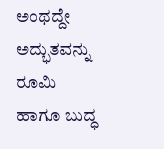ಅಂಥದ್ದೇ ಅದ್ಭುತವನ್ನು ರೂಮಿ ಹಾಗೂ ಬುದ್ಧ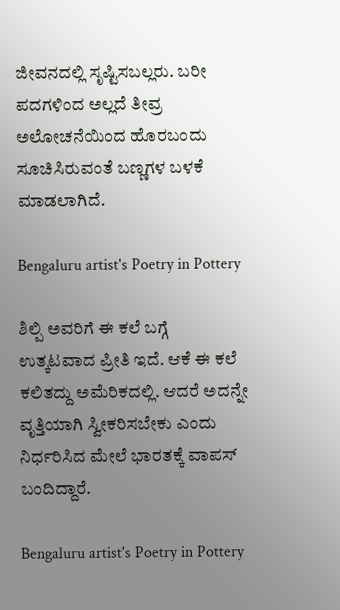ಜೀವನದಲ್ಲಿ ಸೃಷ್ಟಿಸಬಲ್ಲರು. ಬರೀ ಪದಗಳಿಂದ ಅಲ್ಲದೆ ತೀವ್ರ ಅಲೋಚನೆಯಿಂದ ಹೊರಬಂದು ಸೂಚಿಸಿರುವಂತೆ ಬಣ್ಣಗಳ ಬಳಕೆ ಮಾಡಲಾಗಿದೆ.

Bengaluru artist's Poetry in Pottery

ಶಿಲ್ಪಿ ಅವರಿಗೆ ಈ ಕಲೆ ಬಗ್ಗೆ ಉತ್ಕಟವಾದ ಪ್ರೀತಿ ಇದೆ. ಆಕೆ ಈ ಕಲೆ ಕಲಿತದ್ದು ಅಮೆರಿಕದಲ್ಲಿ. ಆದರೆ ಅದನ್ನೇ ವೃತ್ತಿಯಾಗಿ ಸ್ವೀಕರಿಸಬೇಕು ಎಂದು ನಿರ್ಧರಿಸಿದ ಮೇಲೆ ಭಾರತಕ್ಕೆ ವಾಪಸ್ ಬಂದಿದ್ದಾರೆ.

Bengaluru artist's Poetry in Pottery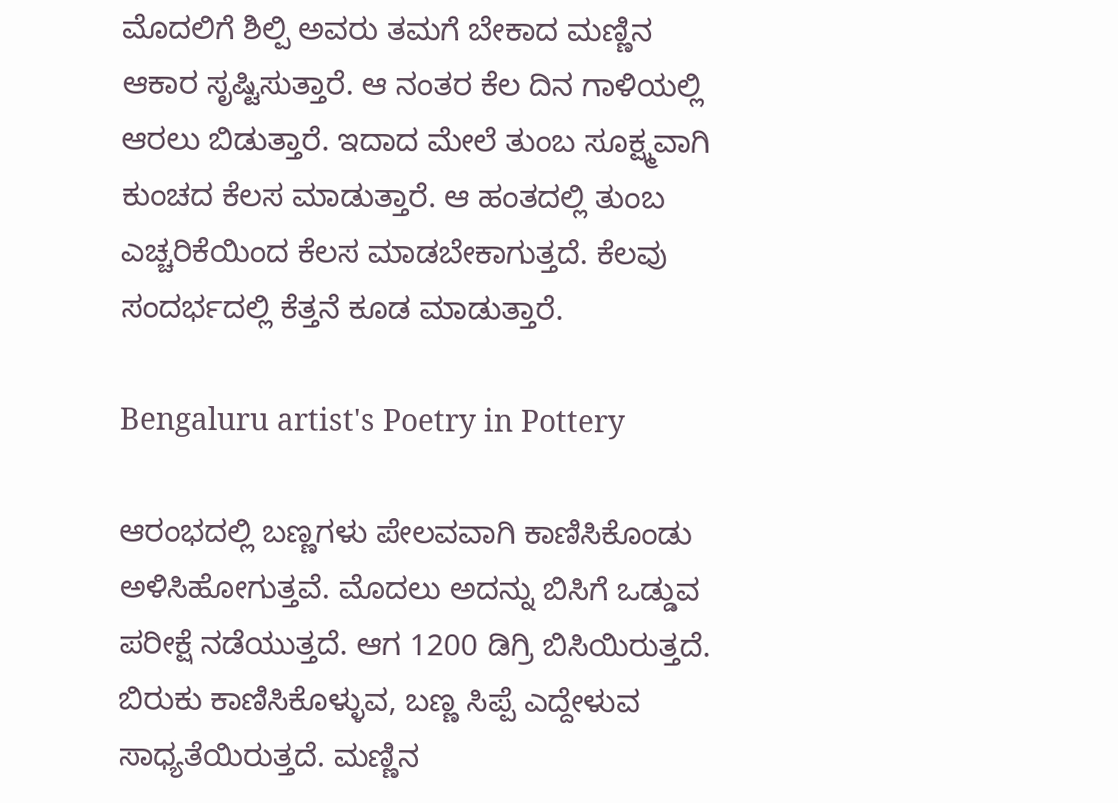ಮೊದಲಿಗೆ ಶಿಲ್ಪಿ ಅವರು ತಮಗೆ ಬೇಕಾದ ಮಣ್ಣಿನ ಆಕಾರ ಸೃಷ್ಟಿಸುತ್ತಾರೆ. ಆ ನಂತರ ಕೆಲ ದಿನ ಗಾಳಿಯಲ್ಲಿ ಆರಲು ಬಿಡುತ್ತಾರೆ. ಇದಾದ ಮೇಲೆ ತುಂಬ ಸೂಕ್ಷ್ಮವಾಗಿ ಕುಂಚದ ಕೆಲಸ ಮಾಡುತ್ತಾರೆ. ಆ ಹಂತದಲ್ಲಿ ತುಂಬ ಎಚ್ಚರಿಕೆಯಿಂದ ಕೆಲಸ ಮಾಡಬೇಕಾಗುತ್ತದೆ. ಕೆಲವು ಸಂದರ್ಭದಲ್ಲಿ ಕೆತ್ತನೆ ಕೂಡ ಮಾಡುತ್ತಾರೆ.

Bengaluru artist's Poetry in Pottery

ಆರಂಭದಲ್ಲಿ ಬಣ್ಣಗಳು ಪೇಲವವಾಗಿ ಕಾಣಿಸಿಕೊಂಡು ಅಳಿಸಿಹೋಗುತ್ತವೆ. ಮೊದಲು ಅದನ್ನು ಬಿಸಿಗೆ ಒಡ್ಡುವ ಪರೀಕ್ಷೆ ನಡೆಯುತ್ತದೆ. ಆಗ 1200 ಡಿಗ್ರಿ ಬಿಸಿಯಿರುತ್ತದೆ. ಬಿರುಕು ಕಾಣಿಸಿಕೊಳ್ಳುವ, ಬಣ್ಣ ಸಿಪ್ಪೆ ಎದ್ದೇಳುವ ಸಾಧ್ಯತೆಯಿರುತ್ತದೆ. ಮಣ್ಣಿನ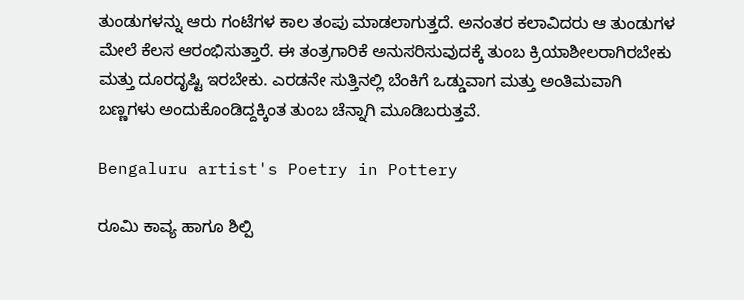ತುಂಡುಗಳನ್ನು ಆರು ಗಂಟೆಗಳ ಕಾಲ ತಂಪು ಮಾಡಲಾಗುತ್ತದೆ. ಅನಂತರ ಕಲಾವಿದರು ಆ ತುಂಡುಗಳ ಮೇಲೆ ಕೆಲಸ ಆರಂಭಿಸುತ್ತಾರೆ. ಈ ತಂತ್ರಗಾರಿಕೆ ಅನುಸರಿಸುವುದಕ್ಕೆ ತುಂಬ ಕ್ರಿಯಾಶೀಲರಾಗಿರಬೇಕು ಮತ್ತು ದೂರದೃಷ್ಟಿ ಇರಬೇಕು. ಎರಡನೇ ಸುತ್ತಿನಲ್ಲಿ ಬೆಂಕಿಗೆ ಒಡ್ಡುವಾಗ ಮತ್ತು ಅಂತಿಮವಾಗಿ ಬಣ್ಣಗಳು ಅಂದುಕೊಂಡಿದ್ದಕ್ಕಿಂತ ತುಂಬ ಚೆನ್ನಾಗಿ ಮೂಡಿಬರುತ್ತವೆ.

Bengaluru artist's Poetry in Pottery

ರೂಮಿ ಕಾವ್ಯ ಹಾಗೂ ಶಿಲ್ಪಿ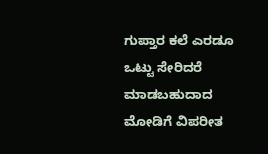ಗುಪ್ತಾರ ಕಲೆ ಎರಡೂ ಒಟ್ಟು ಸೇರಿದರೆ ಮಾಡಬಹುದಾದ ಮೋಡಿಗೆ ವಿಪರೀತ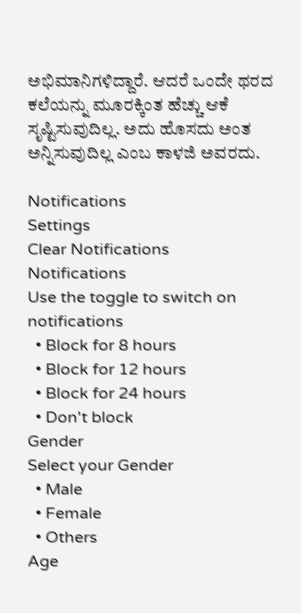ಅಭಿಮಾನಿಗಳಿದ್ದಾರೆ. ಆದರೆ ಒಂದೇ ಥರದ ಕಲೆಯನ್ನು ಮೂರಕ್ಕಿಂತ ಹೆಚ್ಚು ಆಕೆ ಸೃಷ್ಟಿಸುವುದಿಲ್ಲ. ಅದು ಹೊಸದು ಅಂತ ಅನ್ನಿಸುವುದಿಲ್ಲ ಎಂಬ ಕಾಳಜಿ ಅವರದು.

Notifications
Settings
Clear Notifications
Notifications
Use the toggle to switch on notifications
  • Block for 8 hours
  • Block for 12 hours
  • Block for 24 hours
  • Don't block
Gender
Select your Gender
  • Male
  • Female
  • Others
Age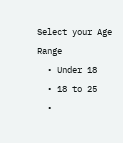Select your Age Range
  • Under 18
  • 18 to 25
  •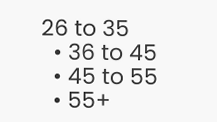26 to 35
  • 36 to 45
  • 45 to 55
  • 55+